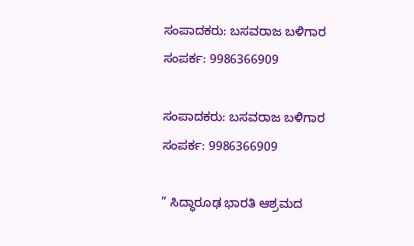ಸಂಪಾದಕರು: ಬಸವರಾಜ ಬಳಿಗಾರ
ಸಂಪರ್ಕ: 9986366909

ಸಂಪಾದಕರು: ಬಸವರಾಜ ಬಳಿಗಾರ
ಸಂಪರ್ಕ: 9986366909

” ಸಿದ್ಧಾರೂಢ ಭಾರತಿ ಆಶ್ರಮದ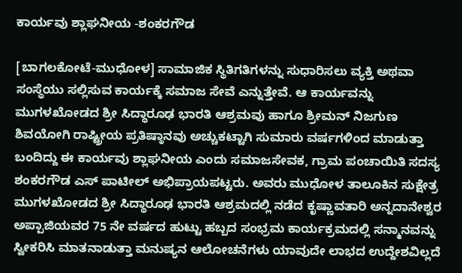ಕಾರ್ಯವು ಶ್ಲಾಘನೀಯ -ಶಂಕರಗೌಡ

[ಬಾಗಲಕೋಟೆ-ಮುಧೋಳ] ಸಾಮಾಜಿಕ ಸ್ಥಿತಿಗತಿಗಳನ್ನು ಸುಧಾರಿಸಲು ವ್ಯಕ್ತಿ ಅಥವಾ ಸಂಸ್ಥೆಯು ಸಲ್ಲಿಸುವ ಕಾರ್ಯಕ್ಕೆ ಸಮಾಜ ಸೇವೆ ಎನ್ನುತ್ತೇವೆ. ಆ ಕಾರ್ಯವನ್ನು ಮುಗಳಖೋಡದ ಶ್ರೀ ಸಿದ್ಧಾರೂಢ ಭಾರತಿ ಆಶ್ರಮವು ಹಾಗೂ ಶ್ರೀಮನ್‌ ನಿಜಗುಣ ಶಿವಯೋಗಿ ರಾಷ್ಟ್ರೀಯ ಪ್ರತಿಷ್ಠಾನವು ಅಚ್ಚುಕಟ್ಟಾಗಿ ಸುಮಾರು ವರ್ಷಗಳಿಂದ ಮಾಡುತ್ತಾ ಬಂದಿದ್ದು ಈ ಕಾರ್ಯವು ಶ್ಲಾಘನೀಯ ಎಂದು ಸಮಾಜಸೇವಕ, ಗ್ರಾಮ ಪಂಚಾಯಿತಿ ಸದಸ್ಯ ಶಂಕರಗೌಡ ಎಸ್ ಪಾಟೀಲ್ ಅಭಿಪ್ರಾಯಪಟ್ಟರು. ಅವರು ಮುಧೋಳ ತಾಲೂಕಿನ ಸುಕ್ಷೇತ್ರ ಮುಗಳಖೋಡದ ಶ್ರೀ ಸಿದ್ಧಾರೂಢ ಭಾರತಿ ಆಶ್ರಮದಲ್ಲಿ ನಡೆದ ಕೃಷ್ಣಾವತಾರಿ ಅನ್ನದಾನೇಶ್ವರ ಅಪ್ಪಾಜಿಯವರ 75 ನೇ ವರ್ಷದ ಹುಟ್ಟು ಹಬ್ಬದ ಸಂಭ್ರಮ ಕಾರ್ಯಕ್ರಮದಲ್ಲಿ ಸನ್ಮಾನವನ್ನು ಸ್ವೀಕರಿಸಿ ಮಾತನಾಡುತ್ತಾ ಮನುಷ್ಯನ ಆಲೋಚನೆಗಳು ಯಾವುದೇ ಲಾಭದ ಉದ್ದೇಶವಿಲ್ಲದೆ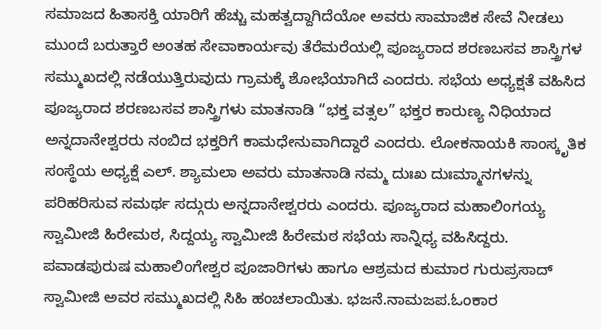ಸಮಾಜದ ಹಿತಾಸಕ್ತಿ ಯಾರಿಗೆ ಹೆಚ್ಚು ಮಹತ್ವದ್ದಾಗಿದೆಯೋ ಅವರು ಸಾಮಾಜಿಕ ಸೇವೆ ನೀಡಲು ಮುಂದೆ ಬರುತ್ತಾರೆ ಅಂತಹ ಸೇವಾಕಾರ್ಯವು ತೆರೆಮರೆಯಲ್ಲಿ ಪೂಜ್ಯರಾದ ಶರಣಬಸವ ಶಾಸ್ತ್ರಿಗಳ ಸಮ್ಮುಖದಲ್ಲಿ ನಡೆಯುತ್ತಿರುವುದು ಗ್ರಾಮಕ್ಕೆ ಶೋಭೆಯಾಗಿದೆ ಎಂದರು. ಸಭೆಯ ಅಧ್ಯಕ್ಷತೆ ವಹಿಸಿದ ಪೂಜ್ಯರಾದ ಶರಣಬಸವ ಶಾಸ್ತ್ರಿಗಳು ಮಾತನಾಡಿ “ಭಕ್ತ ವತ್ಸಲ” ಭಕ್ತರ ಕಾರುಣ್ಯ ನಿಧಿಯಾದ ಅನ್ನದಾನೇಶ್ವರರು ನಂಬಿದ ಭಕ್ತರಿಗೆ ಕಾಮಧೇನುವಾಗಿದ್ದಾರೆ ಎಂದರು. ಲೋಕನಾಯಕಿ ಸಾಂಸ್ಕೃತಿಕ ಸಂಸ್ಥೆಯ ಅಧ್ಯಕ್ಷೆ ಎಲ್. ಶ್ಯಾಮಲಾ ಅವರು ಮಾತನಾಡಿ ನಮ್ಮ ದುಃಖ ದುಃಮ್ಮಾನಗಳನ್ನು ಪರಿಹರಿಸುವ ಸಮರ್ಥ ಸದ್ಗುರು ಅನ್ನದಾನೇಶ್ವರರು ಎಂದರು. ಪೂಜ್ಯರಾದ ಮಹಾಲಿಂಗಯ್ಯ ಸ್ವಾಮೀಜಿ ಹಿರೇಮಠ, ಸಿದ್ದಯ್ಯ ಸ್ವಾಮೀಜಿ ಹಿರೇಮಠ ಸಭೆಯ ಸಾನ್ನಿಧ್ಯ ವಹಿಸಿದ್ದರು. ಪವಾಡಪುರುಷ ಮಹಾಲಿಂಗೇಶ್ವರ ಪೂಜಾರಿಗಳು ಹಾಗೂ ಆಶ್ರಮದ ಕುಮಾರ ಗುರುಪ್ರಸಾದ್ ಸ್ವಾಮೀಜಿ ಅವರ ಸಮ್ಮುಖದಲ್ಲಿ ಸಿಹಿ ಹಂಚಲಾಯಿತು. ಭಜನೆ.ನಾಮಜಪ.ಓಂಕಾರ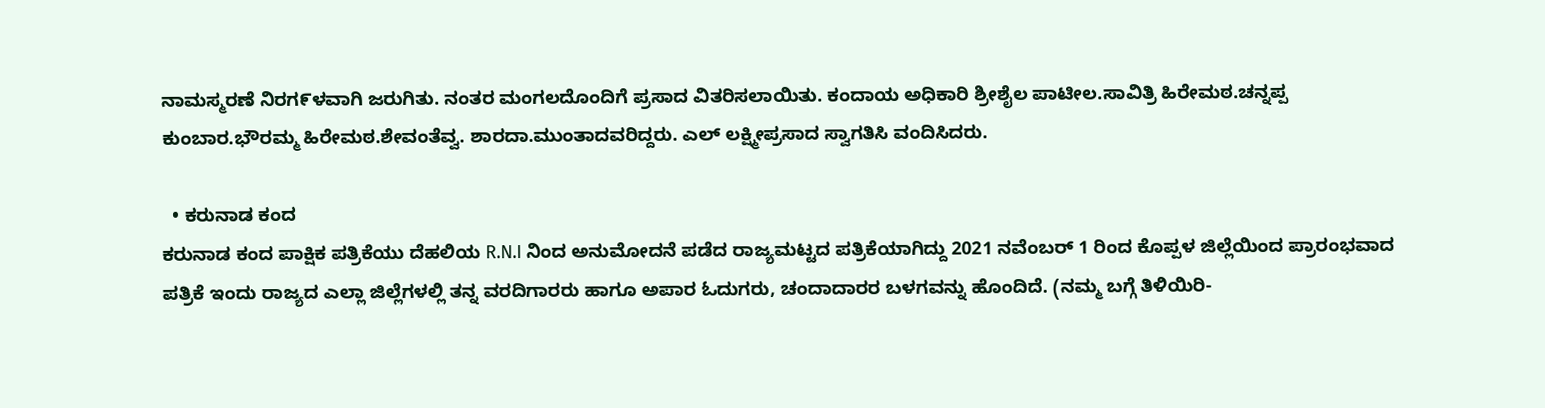ನಾಮಸ್ಮರಣೆ ನಿರಗ೯ಳವಾಗಿ ಜರುಗಿತು. ನಂತರ ಮಂಗಲದೊಂದಿಗೆ ಪ್ರಸಾದ ವಿತರಿಸಲಾಯಿತು. ಕಂದಾಯ ಅಧಿಕಾರಿ ಶ್ರೀಶೈಲ ಪಾಟೀಲ.ಸಾವಿತ್ರಿ ಹಿರೇಮಠ.ಚನ್ನಪ್ಪ ಕುಂಬಾರ.ಭೌರಮ್ಮ ಹಿರೇಮಠ.ಶೇವಂತೆವ್ವ. ಶಾರದಾ.ಮುಂತಾದವರಿದ್ದರು. ಎಲ್ ಲಕ್ಷ್ಮೀಪ್ರಸಾದ ಸ್ವಾಗತಿಸಿ ವಂದಿಸಿದರು.

  • ಕರುನಾಡ ಕಂದ
ಕರುನಾಡ ಕಂದ ಪಾಕ್ಷಿಕ ಪತ್ರಿಕೆಯು ದೆಹಲಿಯ R.N.I ನಿಂದ ಅನುಮೋದನೆ ಪಡೆದ ರಾಜ್ಯಮಟ್ಟದ ಪತ್ರಿಕೆಯಾಗಿದ್ದು 2021 ನವೆಂಬರ್ 1 ರಿಂದ ಕೊಪ್ಪಳ ಜಿಲ್ಲೆಯಿಂದ ಪ್ರಾರಂಭವಾದ ಪತ್ರಿಕೆ ಇಂದು ರಾಜ್ಯದ ಎಲ್ಲಾ ಜಿಲ್ಲೆಗಳಲ್ಲಿ ತನ್ನ ವರದಿಗಾರರು ಹಾಗೂ ಅಪಾರ ಓದುಗರು, ಚಂದಾದಾರರ ಬಳಗವನ್ನು ಹೊಂದಿದೆ. (ನಮ್ಮ ಬಗ್ಗೆ ತಿಳಿಯಿರಿ-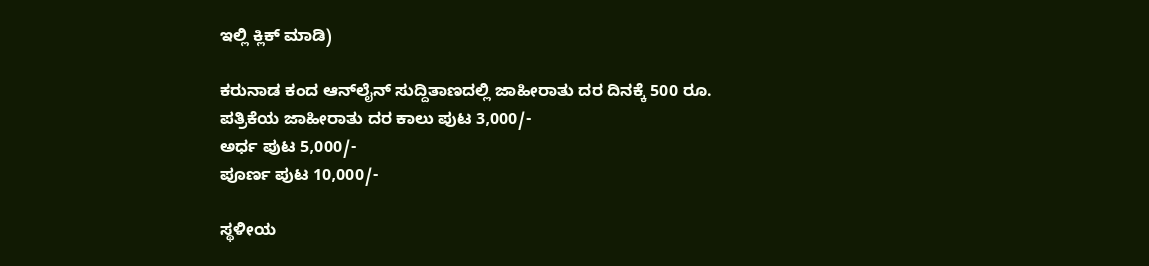ಇಲ್ಲಿ ಕ್ಲಿಕ್‌ ಮಾಡಿ)

ಕರುನಾಡ ಕಂದ ಆನ್‌ಲೈನ್‌ ಸುದ್ದಿತಾಣದಲ್ಲಿ ಜಾಹೀರಾತು ದರ ದಿನಕ್ಕೆ 500 ರೂ.
ಪತ್ರಿಕೆಯ ಜಾಹೀರಾತು ದರ ಕಾಲು ಪುಟ 3,000/-
ಅರ್ಧ ಪುಟ 5,000/-
ಪೂರ್ಣ ಪುಟ 10,000/-

ಸ್ಥಳೀಯ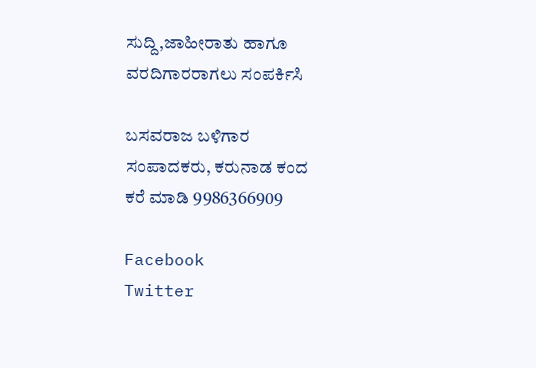ಸುದ್ದಿ,ಜಾಹೀರಾತು ಹಾಗೂ ವರದಿಗಾರರಾಗಲು ಸಂಪರ್ಕಿಸಿ

ಬಸವರಾಜ ಬಳಿಗಾರ
ಸಂಪಾದಕರು, ಕರುನಾಡ ಕಂದ
ಕರೆ ಮಾಡಿ 9986366909

Facebook
Twitter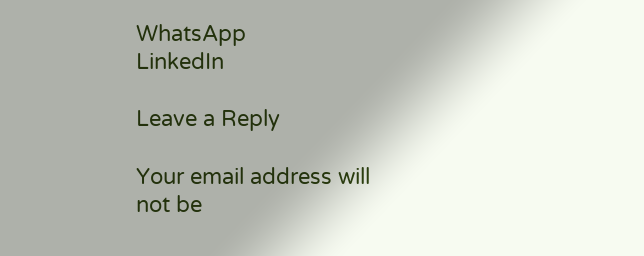WhatsApp
LinkedIn

Leave a Reply

Your email address will not be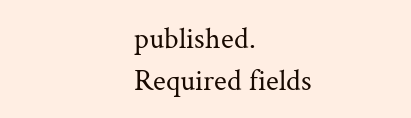published. Required fields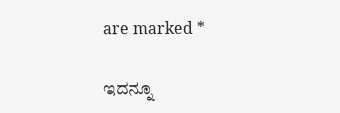are marked *

ಇದನ್ನೂ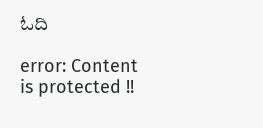ಓದಿ

error: Content is protected !!